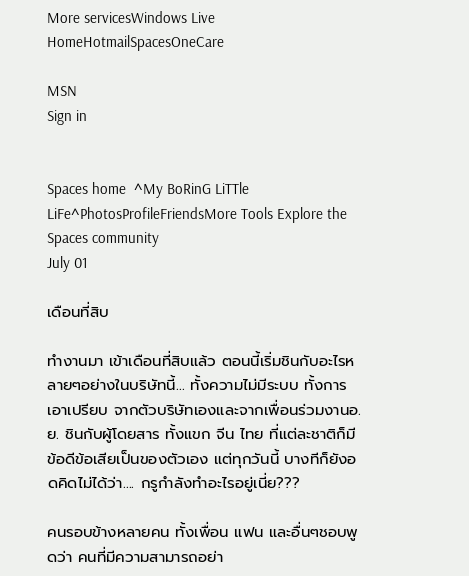More servicesWindows Live
HomeHotmailSpacesOneCare

MSN
Sign in


Spaces home  ^My BoRinG LiTTle LiFe^PhotosProfileFriendsMore Tools Explore the Spaces community
July 01

เดือนที่สิบ

ทำงานมา เข้าเดือนที่สิบแล้ว ตอนนี้เริ่มชินกับอะไรหลายๆอย่างในบริษัทนี้... ทั้งความไม่มีระบบ ทั้งการเอาเปรียบ จากตัวบริษัทเองและจากเพื่อนร่วมงานอ.ย. ชินกับผู้โดยสาร ทั้งแขก จีน ไทย ที่แต่ละชาติก็มีข้อดีข้อเสียเป็นของตัวเอง แต่ทุกวันนี้ บางทีก็ยังอดคิดไม่ได้ว่า.... กรูกำลังทำอะไรอยู่เนี่ย???

คนรอบข้างหลายคน ทั้งเพื่อน แฟน และอื่นๆชอบพูดว่า คนที่มีความสามารถอย่า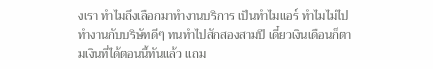งเรา ทำไมถึงเลือกมาทำงานบริการ เป็นทำไมแอร์ ทำไมไม่ไปทำงานกับบริษัทดีๆ ทนทำไปสักสองสามปี เดี๋ยวเงินเดือนก็ตามเงินที่ได้ตอนนี้ทันแล้ว แถม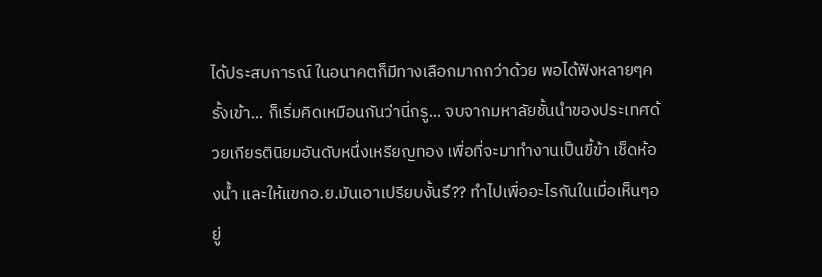ได้ประสบการณ์ ในอนาคตก็มีทางเลือกมากกว่าด้วย พอได้ฟังหลายๆครั้งเข้า... ก็เริ่มคิดเหมือนกันว่านี่กรู... จบจากมหาลัยชั้นนำของประเทศด้วยเกียรตินิยมอันดับหนึ่งเหรียญทอง เพื่อที่จะมาทำงานเป็นขี้ข้า เช็ดห้องน้ำ และให้แขกอ.ย.มันเอาเปรียบงั้นรึ?? ทำไปเพื่ออะไรกันในเมื่อเห็นๆอยู่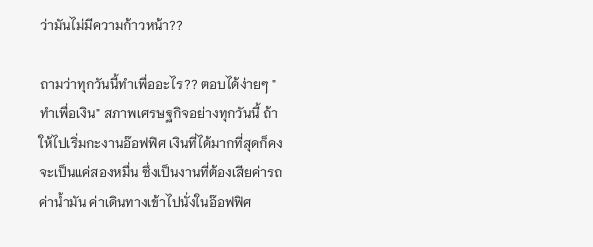ว่ามันไม่มีความก้าวหน้า??

ถามว่าทุกวันนี้ทำเพื่ออะไร?? ตอบได้ง่ายๆ "ทำเพื่อเงิน" สภาพเศรษฐกิจอย่างทุกวันนี้ ถ้าให้ไปเริ่มกะงานอ๊อฟฟิศ เงินที่ได้มากที่สุดก็คงจะเป็นแค่สองหมื่น ซึ่งเป็นงานที่ต้องเสียค่ารถ ค่าน้ำมัน ค่าเดินทางเข้าไปนั่งในอ๊อฟฟิศ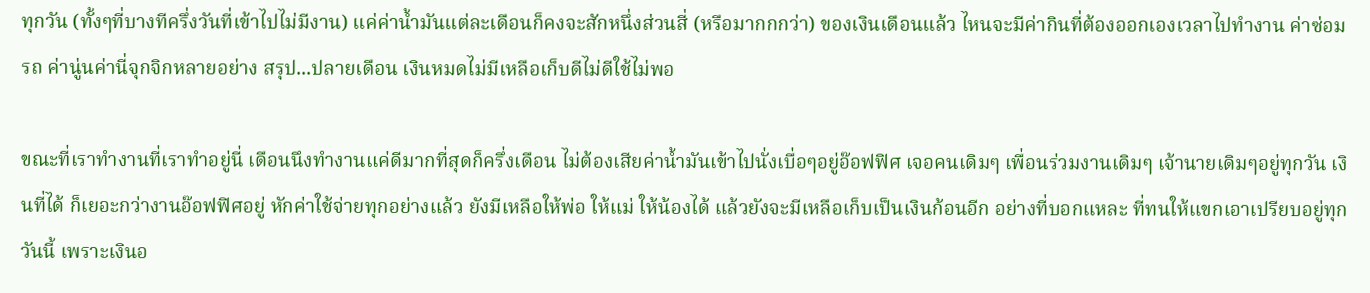ทุกวัน (ทั้งๆที่บางทีครึ่งวันที่เข้าไปไม่มีงาน) แค่ค่าน้ำมันแต่ละเดือนก็คงจะสักหนึ่งส่วนสี่ (หรือมากกกว่า) ของเงินเดือนแล้ว ไหนจะมีค่ากินที่ต้องออกเองเวลาไปทำงาน ค่าซ่อมรถ ค่านู่นค่านี่จุกจิกหลายอย่าง สรุป...ปลายเดือน เงินหมดไม่มีเหลือเก็บดีไม่ดีใช้ไม่พอ

ขณะที่เราทำงานที่เราทำอยู่นี่ เดือนนึงทำงานแค่ดีมากที่สุดก็ครึ่งเดือน ไม่ต้องเสียค่าน้ำมันเข้าไปนั่งเบื่อๆอยู่อ๊อฟฟิศ เจอคนเดิมๆ เพื่อนร่วมงานเดิมๆ เจ้านายเดิมๆอยู่ทุกวัน เงินที่ได้ ก็เยอะกว่างานอ๊อฟฟิศอยู่ หักค่าใช้จ่ายทุกอย่างแล้ว ยังมีเหลือให้พ่อ ให้แม่ ให้น้องได้ แล้วยังจะมีเหลือเก็บเป็นเงินก้อนอีก อย่างที่บอกแหละ ที่ทนให้แขกเอาเปรียบอยู่ทุกวันนี้ เพราะเงินอ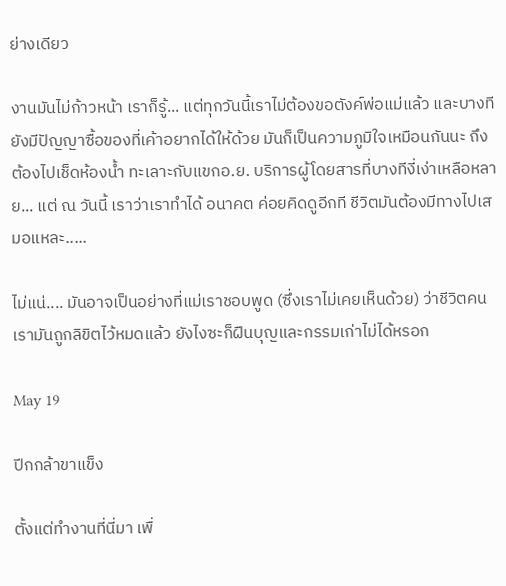ย่างเดียว

งานมันไม่ก้าวหน้า เราก็รู้... แต่ทุกวันนี้เราไม่ต้องขอตังค์พ่อแม่แล้ว และบางทียังมีปัญญาซื้อของที่เค้าอยากได้ให้ด้วย มันก็เป็นความภูมิใจเหมือนกันนะ ถึงต้องไปเช็ดห้องน้ำ ทะเลาะกับแขกอ.ย. บริการผู้โดยสารที่บางทีงี่เง่าเหลือหลาย... แต่ ณ วันนี้ เราว่าเราทำได้ อนาคต ค่อยคิดดูอีกที ชีวิตมันต้องมีทางไปเสมอแหละ.....

ไม่แน่.... มันอาจเป็นอย่างที่แม่เราชอบพูด (ซึ่งเราไม่เคยเห็นด้วย) ว่าชีวิตคนเรามันถูกลิขิตไว้หมดแล้ว ยังไงซะก็ฝืนบุญและกรรมเก่าไม่ได้หรอก

May 19

ปีกกล้าขาแข็ง

ตั้งแต่ทำงานที่นี่มา เพื่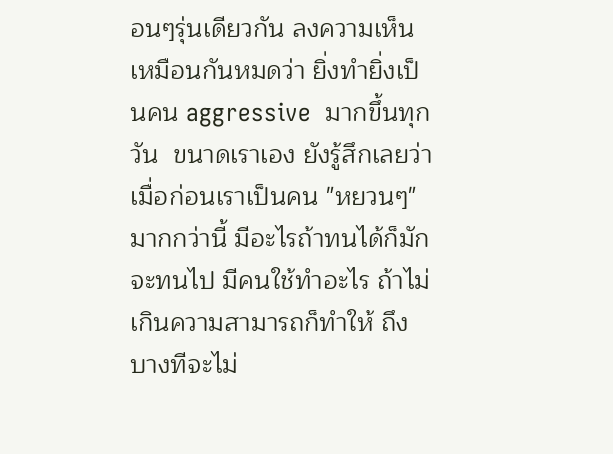อนๆรุ่นเดียวกัน ลงความเห็นเหมือนกันหมดว่า ยิ่งทำยิ่งเป็นคน aggressive  มากขึ้นทุกวัน  ขนาดเราเอง ยังรู้สึกเลยว่า เมื่อก่อนเราเป็นคน "หยวนๆ" มากกว่านี้ มีอะไรถ้าทนได้ก็มักจะทนไป มีคนใช้ทำอะไร ถ้าไม่เกินความสามารถก็ทำให้ ถึงบางทีจะไม่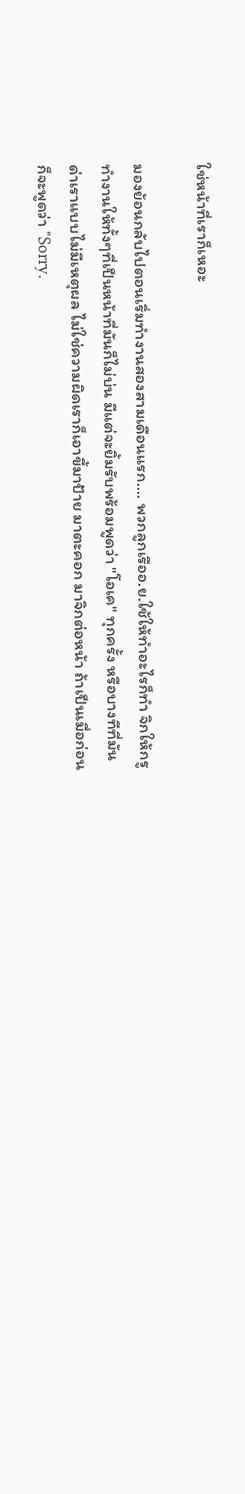ใช่หน้าที่เราก็เหอะ

มองย้อนกลับไปตอนเริ่มทำงานสองสามเดือนแรก.... พวกลูกเรืออ.ย.ใช้ให้ทำอะไรก็ทำ จิกให้กรูทำงานให้ทั้งๆที่เป็นหน้าที่มันก็ไม่บ่น มีแต่จะยิ้มรับพร้อมพูดว่า "โอเค" ทุกครั้ง หรือบางทีที่มันด่าเราแบบไม่มีเหตุผล ไม่ใช่ความผิดเราก็เอาขี้มาป้าย มาตะคอก มาจิกต่อหน้า ถ้าเป็นเมื่อก่อน ก็จะพูดว่า "Sorry.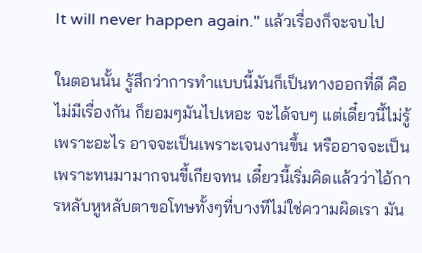It will never happen again." แล้วเรื่องก็จะจบไป

ในตอนนั้น รู้สึกว่าการทำแบบนี้มันก็เป็นทางออกที่ดี คือไม่มีเรื่องกัน ก็ยอมๆมันไปเหอะ จะได้จบๆ แต่เดี๋ยวนี้ไม่รู้เพราะอะไร อาจจะเป็นเพราะเจนงานขึ้น หรืออาจจะเป็นเพราะทนมามากจนขี้เกียจทน เดี๋ยวนี้เริ่มคิดแล้วว่าไอ้การหลับหูหลับตาขอโทษทั้งๆที่บางทีไม่ใช่ความผิดเรา มัน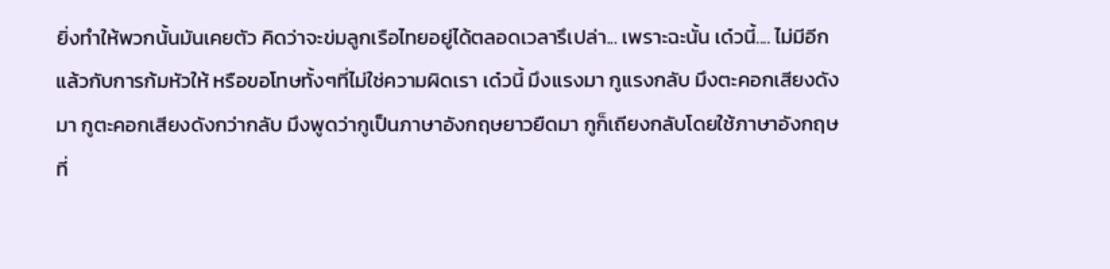ยิ่งทำให้พวกนั้นมันเคยตัว คิดว่าจะข่มลูกเรือไทยอยู่ได้ตลอดเวลารึเปล่า... เพราะฉะนั้น เด๋วนี้.... ไม่มีอีกแล้วกับการก้มหัวให้ หรือขอโทษทั้งๆที่ไม่ใช่ความผิดเรา เด๋วนี้ มึงแรงมา กูแรงกลับ มึงตะคอกเสียงดังมา กูตะคอกเสียงดังกว่ากลับ มึงพูดว่ากูเป็นภาษาอังกฤษยาวยืดมา กูก็เถียงกลับโดยใช้ภาษาอังกฤษที่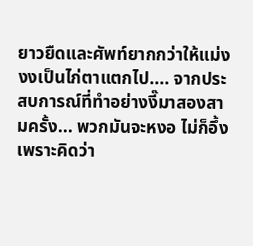ยาวยืดและศัพท์ยากกว่าให้แม่งงงเป็นไก่ตาแตกไป.... จากประสบการณ์ที่ทำอย่างงี๊มาสองสามครั้ง... พวกมันจะหงอ ไม่ก็อึ้ง เพราะคิดว่า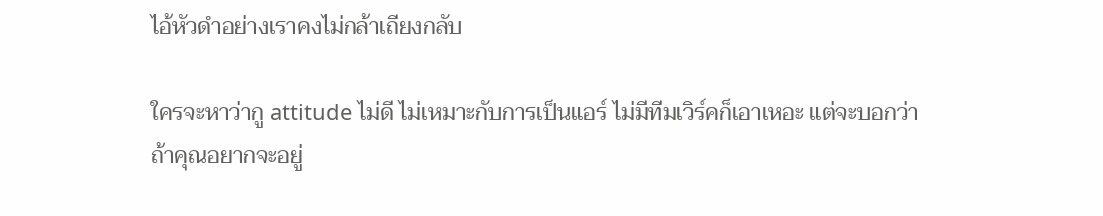ไอ้หัวดำอย่างเราคงไม่กล้าเถียงกลับ

ใครจะหาว่ากู attitude ไม่ดี ไม่เหมาะกับการเป็นแอร์ ไม่มีทีมเวิร์คก็เอาเหอะ แต่จะบอกว่า ถ้าคุณอยากจะอยู่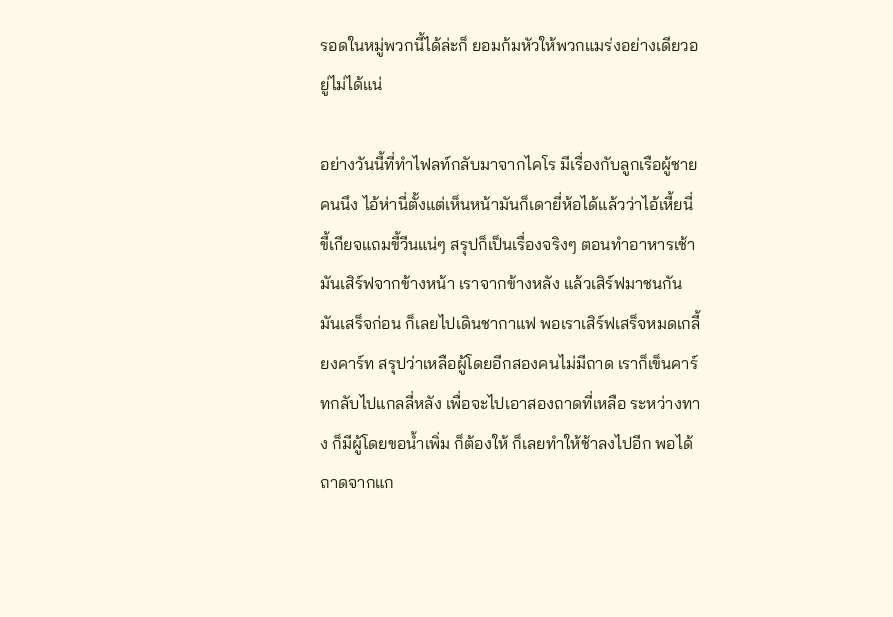รอดในหมู่พวกนี้ได้ล่ะก็ ยอมก้มหัวให้พวกแมร่งอย่างเดียวอยู่ไม่ได้แน่

อย่างวันนี้ที่ทำไฟลท์กลับมาจากไคโร มีเรื่องกับลูกเรือผู้ชายคนนึง ไอ้ห่านี่ตั้งแต่เห็นหน้ามันก็เดายี่ห้อได้แล้วว่าไอ้เหี้ยนี่ขี้เกียจแถมขี้วีนแน่ๆ สรุปก็เป็นเรื่องจริงๆ ตอนทำอาหารเช้า มันเสิร์ฟจากข้างหน้า เราจากข้างหลัง แล้วเสิร์ฟมาชนกัน มันเสร็จก่อน ก็เลยไปเดินชากาแฟ พอเราเสิร์ฟเสร็จหมดเกลี้ยงคาร์ท สรุปว่าเหลือผู้โดยอีกสองคนไม่มีถาด เราก็เข็นคาร์ทกลับไปแกลลี่หลัง เพื่อจะไปเอาสองถาดที่เหลือ ระหว่างทาง ก็มีผู้โดยขอน้ำเพิ่ม ก็ต้องให้ ก็เลยทำให้ช้าลงไปอีก พอได้ถาดจากแก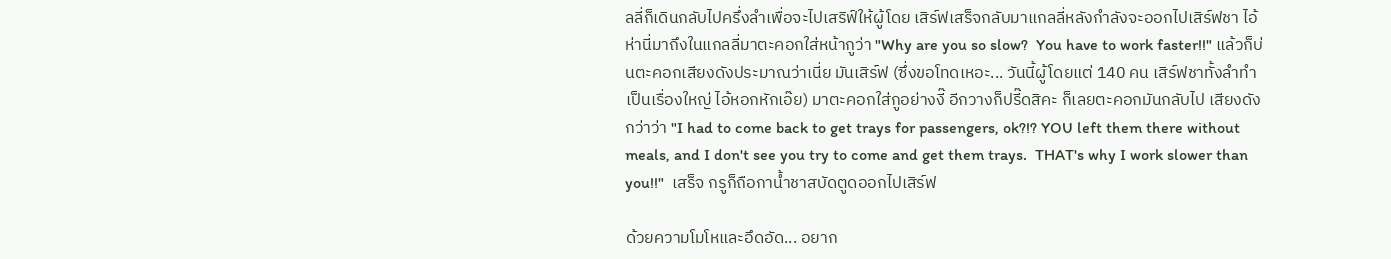ลลี่ก็เดินกลับไปครึ่งลำเพื่อจะไปเสริฟ์ให้ผู้โดย เสิร์ฟเสร็จกลับมาแกลลี่หลังกำลังจะออกไปเสิร์ฟชา ไอ้ห่านี่มาถึงในแกลลี่มาตะคอกใส่หน้ากูว่า "Why are you so slow?  You have to work faster!!" แล้วก็บ่นตะคอกเสียงดังประมาณว่าเนี่ย มันเสิร์ฟ (ซึ่งขอโทดเหอะ... วันนี้ผู้โดยแต่ 140 คน เสิร์ฟชาทั้งลำทำเป็นเรื่องใหญ่ ไอ้หอกหักเอ๊ย) มาตะคอกใส่กูอย่างงี๊ อีกวางก็ปรี๊ดสิคะ ก็เลยตะคอกมันกลับไป เสียงดังกว่าว่า "I had to come back to get trays for passengers, ok?!? YOU left them there without meals, and I don't see you try to come and get them trays.  THAT's why I work slower than you!!"  เสร็จ กรูก็ถือกาน้ำชาสบัดตูดออกไปเสิร์ฟ

ด้วยความโมโหและอึดอัด... อยาก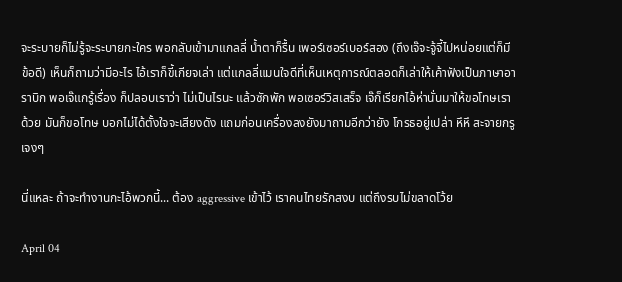จะระบายก็ไม่รู้จะระบายกะใคร พอกลับเข้ามาแกลลี่ น้ำตาก็รื้น เพอร์เซอร์เบอร์สอง (ถึงเจ๊จะจู้จี้ไปหน่อยแต่ก็มีข้อดี) เห็นก็ถามว่ามีอะไร ไอ้เราก็ขี้เกียจเล่า แต่แกลลี่แมนใจดีที่เห็นเหตุการณ์ตลอดก็เล่าให้เค้าฟังเป็นภาษาอาราบิก พอเจ๊แกรู้เรื่อง ก็ปลอบเราว่า ไม่เป็นไรนะ แล้วซักพัก พอเซอร์วิสเสร็จ เจ๊ก็เรียกไอ้ห่านั่นมาให้ขอโทษเราด้วย มันก็ขอโทษ บอกไม่ได้ตั้งใจจะเสียงดัง แถมก่อนเครื่องลงยังมาถามอีกว่ายัง โกรธอยู่เปล่า หึหึ สะจายกรูเจงๆ

นี่แหละ ถ้าจะทำงานกะไอ้พวกนี้... ต้อง aggressive เข้าไว้ เราคนไทยรักสงบ แต่ถึงรบไม่ขลาดโว้ย

April 04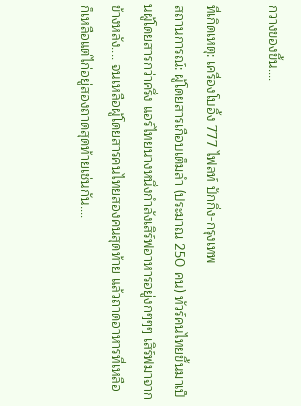กวางของขึ้น....

ที่เกิดเหตุ: เครื่องโบอิ้ง 777 ไฟลท์ ปักกิ่ง-กรุงเทพ
สถานการณ์: ผู้โดยสารเกือบเต็มลำ (ประมาณ 250 คน) ทัวร์คนไทยขึ้นมาเป็นผู้โดยสารกว่าครึ่ง แอร์ไทยนางหนึ่งกำลังเสิร์ฟอาหารอยู่งกๆๆๆ เสิร์ฟมาจากข้างหลัง.... จนเหลือผู้โดยสารคนไทยสองคนสุดท้าย แล้วถาดอาหารที่เหลือ ก็เหลือแต่ไก่อยู่สองถาดสุดท้ายเช่นกัน....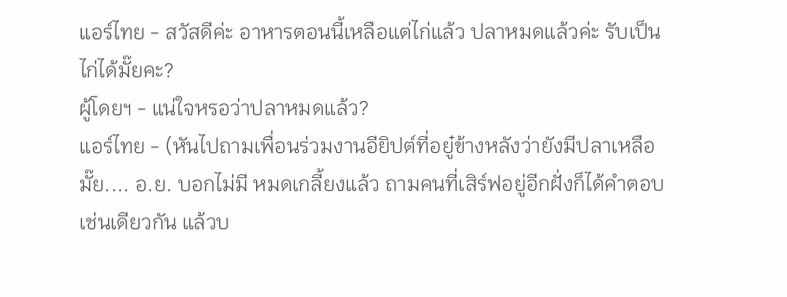แอร์ไทย - สวัสดีค่ะ อาหารตอนนี้เหลือแต่ไก่แล้ว ปลาหมดแล้วค่ะ รับเป็นไก่ได้มั๊ยคะ?
ผู้โดยฯ - แน่ใจหรอว่าปลาหมดแล้ว?
แอร์ไทย - (หันไปถามเพื่อนร่วมงานอียิปต์ที่อยู๋ข้างหลังว่ายังมีปลาเหลือมั๊ย.... อ.ย. บอกไม่มี หมดเกลี้ยงแล้ว ถามคนที่เสิร์ฟอยู่อีกฝั่งก็ได้คำตอบเช่นเดียวกัน แล้วบ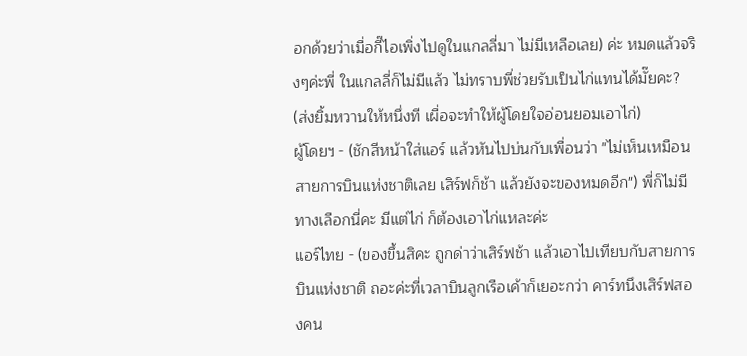อกด้วยว่าเมื่อกี๊ไอเพิ่งไปดูในแกลลี่มา ไม่มีเหลือเลย) ค่ะ หมดแล้วจริงๆค่ะพี่ ในแกลลี่ก็ไม่มีแล้ว ไม่ทราบพี่ช่วยรับเป็นไก่แทนได้มั๊ยคะ? (ส่งยิ้มหวานให้หนึ่งที เผื่อจะทำให้ผู้โดยใจอ่อนยอมเอาไก่)
ผู้โดยฯ - (ชักสีหน้าใส่แอร์ แล้วหันไปบ่นกับเพื่อนว่า "ไม่เห็นเหมือนสายการบินแห่งชาติเลย เสิร์ฟก็ช้า แล้วยังจะของหมดอีก") พี่ก็ไม่มีทางเลือกนี่คะ มีแต่ไก่ ก็ต้องเอาไก่แหละค่ะ
แอร์ไทย - (ของขึ้นสิคะ ถูกด่าว่าเสิร์ฟช้า แล้วเอาไปเทียบกับสายการบินแห่งชาติ ถอะค่ะที่เวลาบินลูกเรือเค้าก็เยอะกว่า คาร์ทนึงเสิร์ฟสองคน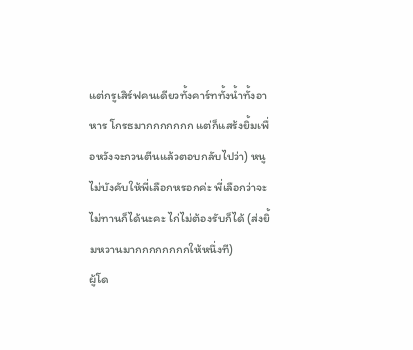แต่กรูเสิร์ฟคนเดียวทั้งคาร์ททั้งน้ำทั้งอาหาร โกรธมากกกกกกก แต่ก็แสร้งยิ้มเพื่อหวังจะกวนตีนแล้วตอบกลับไปว่า) หนูไม่บังคับให้พี่เลือกหรอกค่ะ พี่เลือกว่าจะไม่ทานก็ได้นะคะ ไก่ไม่ต้องรับก็ได้ (ส่งยิ้มหวานมากกกกกกกกให้หนึ่งที)
ผู้โด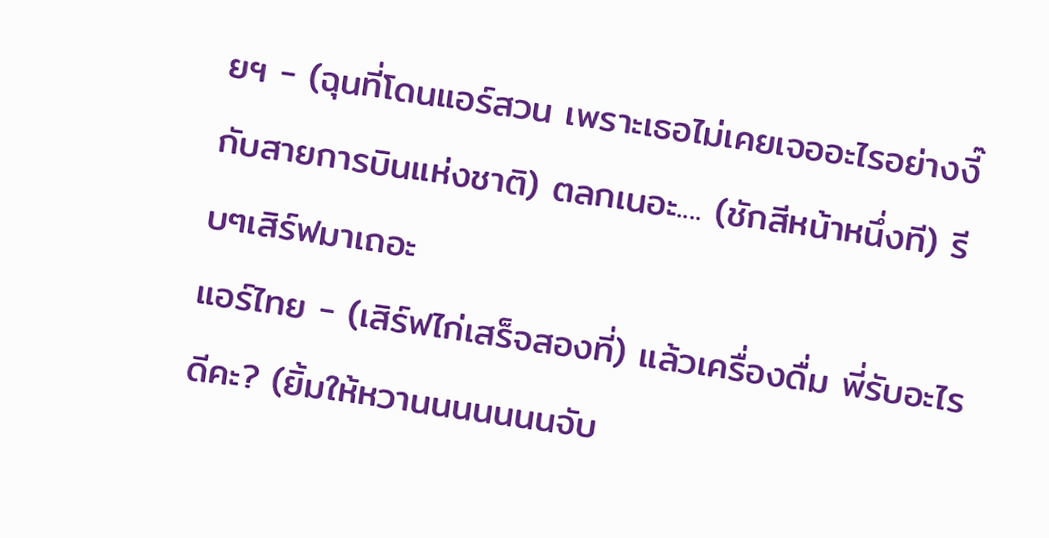ยฯ - (ฉุนที่โดนแอร์สวน เพราะเธอไม่เคยเจออะไรอย่างงี๊กับสายการบินแห่งชาติ) ตลกเนอะ.... (ชักสีหน้าหนึ่งที) รีบๆเสิร์ฟมาเถอะ
แอร์ไทย - (เสิร์ฟไก่เสร็จสองที่) แล้วเครื่องดื่ม พี่รับอะไรดีคะ? (ยิ้มให้หวานนนนนนนจับ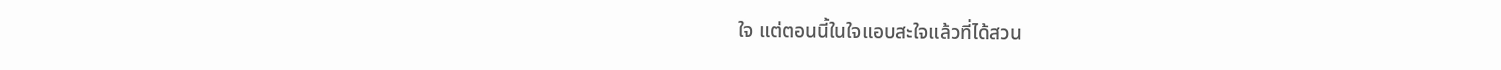ใจ แต่ตอนนี้ในใจแอบสะใจแล้วที่ได้สวน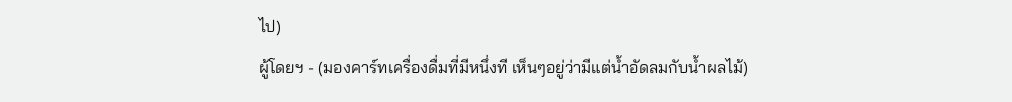ไป)
ผู้โดยฯ - (มองคาร์ทเครื่องดื่มที่มีหนึ่งที เห็นๆอยู่ว่ามีแต่น้ำอัดลมกับน้ำผลไม้)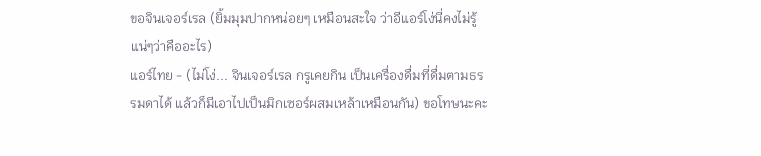ขอจินเจอร์เรล (ยิ้มมุมปากหน่อยๆ เหมือนสะใจ ว่าอีแอร์โง่นี่คงไม่รู้แน่ๆว่าคืออะไร)
แอร์ไทย - (ไม่โง่... จินเจอร์เรล กรูเคยกิน เป็นเครื่องดื่มที่ดื่มตามธรรมดาได้ แล้วก็มีเอาไปเป็นมิกเซอร์ผสมเหล้าเหมือนกัน) ขอโทษนะคะ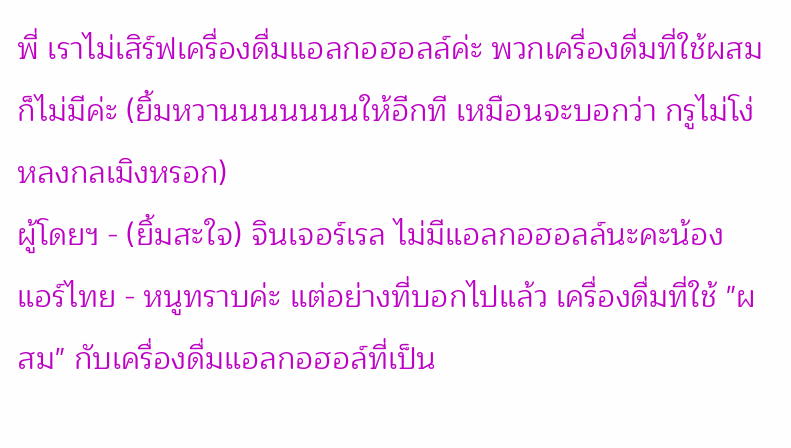พี่ เราไม่เสิร์ฟเครื่องดื่มแอลกอฮอลล์ค่ะ พวกเครื่องดื่มที่ใช้ผสม ก็ไม่มีค่ะ (ยิ้มหวานนนนนนนให้อีกที เหมือนจะบอกว่า กรูไม่โง่หลงกลเมิงหรอก)
ผู้โดยฯ - (ยิ้มสะใจ) จินเจอร์เรล ไม่มีแอลกอฮอลล์นะคะน้อง
แอร์ไทย - หนูทราบค่ะ แต่อย่างที่บอกไปแล้ว เครื่องดื่มที่ใช้ "ผสม" กับเครื่องดื่มแอลกอฮอล์ที่เป็น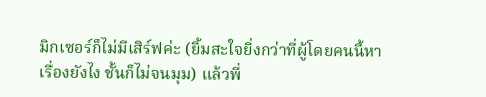มิกเซอร์ก็ไม่มีเสิร์ฟค่ะ (ยิ้มสะใจยิ่งกว่าที่ผู้โดยคนนี้หาเรื่องยังไง ชั้นก็ไม่จนมุม) แล้วพี่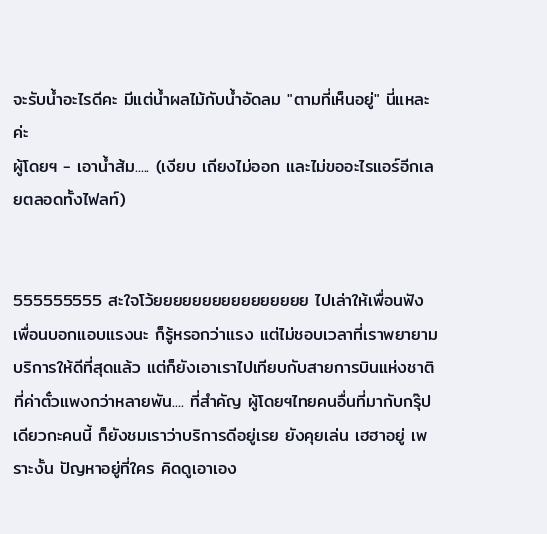จะรับน้ำอะไรดีคะ มีแต่น้ำผลไม้กับน้ำอัดลม "ตามที่เห็นอยู่" นี่แหละค่ะ
ผู้โดยฯ - เอาน้ำส้ม..... (เงียบ เถียงไม่ออก และไม่ขออะไรแอร์อีกเลยตลอดทั้งไฟลท์)


555555555 สะใจโว้ยยยยยยยยยยยยยยยย ไปเล่าให้เพื่อนฟัง เพื่อนบอกแอบแรงนะ ก็รู้หรอกว่าแรง แต่ไม่ชอบเวลาที่เราพยายามบริการให้ดีที่สุดแล้ว แต่ก็ยังเอาเราไปเทียบกับสายการบินแห่งชาติ ที่ค่าตั๋วแพงกว่าหลายพัน.... ที่สำคัญ ผู้โดยฯไทยคนอื่นที่มากับกรุ๊ปเดียวกะคนนี้ ก็ยังชมเราว่าบริการดีอยู่เรย ยังคุยเล่น เฮฮาอยู่ เพราะงั้น ปัญหาอยู่ที่ใคร คิดดูเอาเอง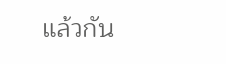แล้วกัน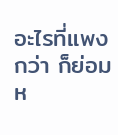อะไรที่แพงกว่า ก็ย่อมห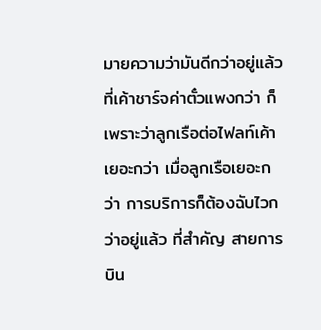มายความว่ามันดีกว่าอยู่แล้ว ที่เค้าชาร์จค่าตั๋วแพงกว่า ก็เพราะว่าลูกเรือต่อไฟลท์เค้าเยอะกว่า เมื่อลูกเรือเยอะกว่า การบริการก็ต้องฉับไวกว่าอยู่แล้ว ที่สำคัญ สายการบิน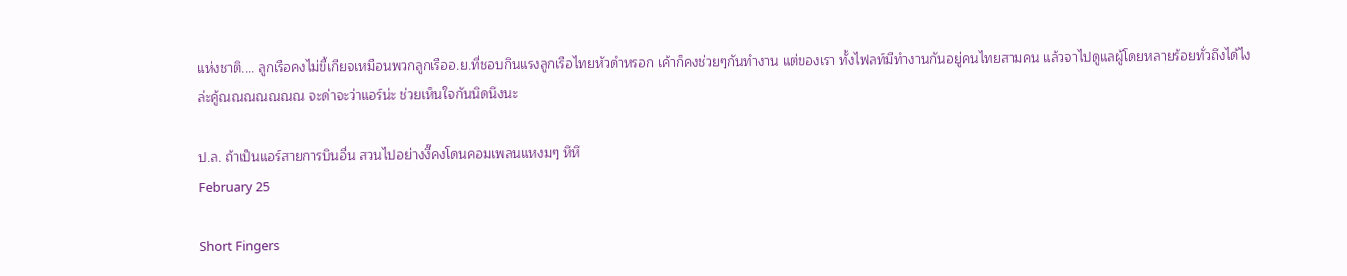แห่งชาติ.... ลูกเรือคงไม่ขี้เกียจเหมือนพวกลูกเรืออ.ย.ที่ชอบกินแรงลูกเรือไทยหัวดำหรอก เค้าก็คงช่วยๆกันทำงาน แต่ของเรา ทั้งไฟลท์มีทำงานกันอยู่คนไทยสามคน แล้วจาไปดูแลผู้โดยหลายร้อยทั่วถึงได้ไงล่ะคู้ณณณณณณณ จะด่าจะว่าแอร์น่ะ ช่วยเห็นใจกันนิดนึงนะ

ป.ล. ถ้าเป็นแอร์สายการบินอื่น สวนไปอย่างงี๊คงโดนคอมเพลนแหงมๆ หึหึ
February 25

Short Fingers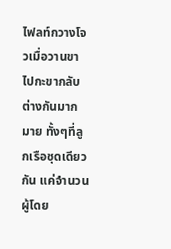ไฟลท์กวางโจวเมื่อวานขาไปกะขากลับต่างกันมากมาย ทั้งๆที่ลูกเรือชุดเดียวกัน แค่จำนวนผู้โดย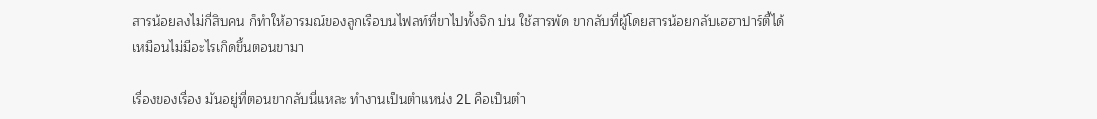สารน้อยลงไม่กี่สิบคน ก็ทำให้อารมณ์ของลูกเรือบนไฟลท์ที่ขาไปทั้งจิก บ่น ใช้สารพัด ขากลับที่ผู้โดยสารน้อยกลับเฮฮาปาร์ตี้ได้เหมือนไม่มีอะไรเกิดขึ้นตอนขามา

เรื่องของเรื่อง มันอยู่ที่ตอนขากลับนี่แหละ ทำงานเป็นตำแหน่ง 2L คือเป็นตำ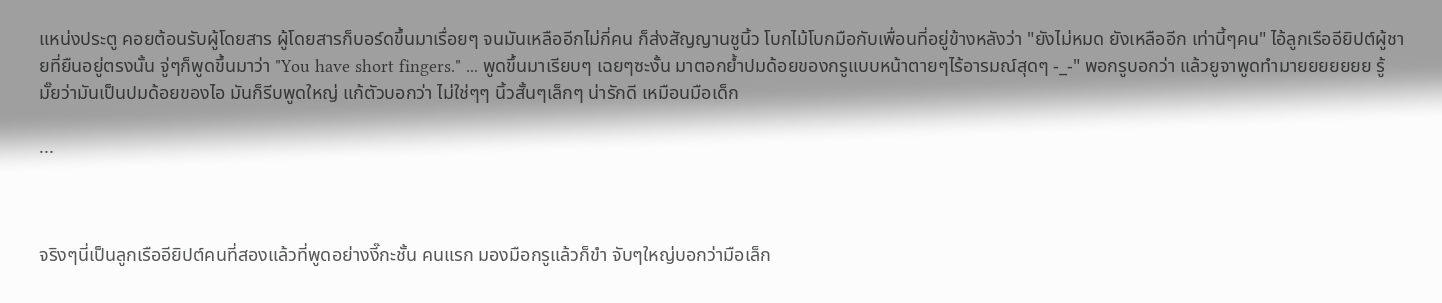แหน่งประตู คอยต้อนรับผู้โดยสาร ผู้โดยสารก็บอร์ดขึ้นมาเรื่อยๆ จนมันเหลืออีกไม่กี่คน ก็ส่งสัญญานชูนิ้ว โบกไม้โบกมือกับเพื่อนที่อยู่ข้างหลังว่า "ยังไม่หมด ยังเหลืออีก เท่านี้ๆคน" ไอ้ลูกเรืออียิปต์ผู้ชายที่ยืนอยู่ตรงนั้น จู่ๆก็พูดขึ้นมาว่า "You have short fingers." ... พูดขึ้นมาเรียบๆ เฉยๆซะงั้น มาตอกย้ำปมด้อยของกรูแบบหน้าตายๆไร้อารมณ์สุดๆ -_-" พอกรูบอกว่า แล้วยูจาพูดทำมายยยยยยย รู้มั๊ยว่ามันเป็นปมด้อยของไอ มันก็รีบพูดใหญ่ แก้ตัวบอกว่า ไม่ใช่ๆๆ นิ้วสั้นๆเล็กๆ น่ารักดี เหมือนมือเด็ก

...



จริงๆนี่เป็นลูกเรืออียิปต์คนที่สองแล้วที่พูดอย่างงี๊กะชั้น คนแรก มองมือกรูแล้วก็ขำ จับๆใหญ่บอกว่ามือเล็ก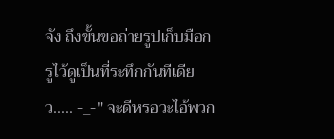จัง ถึงขั้นขอถ่ายรูปเก็บมือกรูไว้ดูเป็นที่ระทึกกันทีเดียว..... -_-" จะดีหรอวะไอ้พวก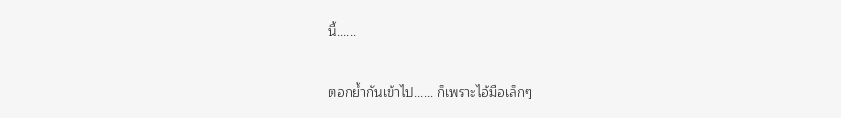นี้......

ตอกย้ำกันเข้าไป...... ก็เพราะไอ้มือเล็กๆ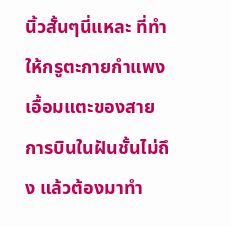นิ้วสั้นๆนี่แหละ ที่ทำให้กรูตะกายกำแพงเอื้อมแตะของสายการบินในฝันชั้นไม่ถึง แล้วต้องมาทำ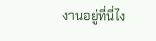งานอยู่ที่นี่ไง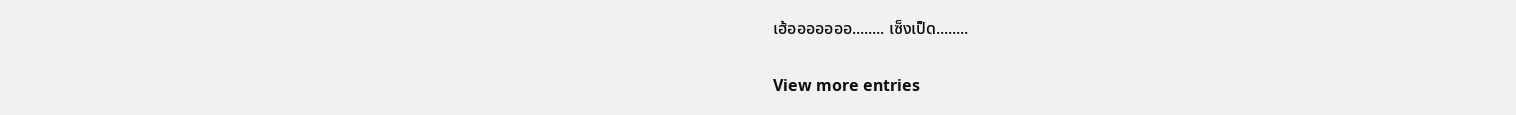เฮ้อออออออ........ เซ็งเป็ด........

View more entries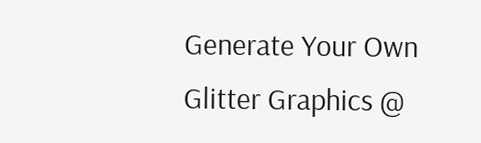Generate Your Own Glitter Graphics @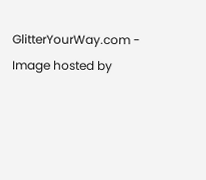GlitterYourWay.com - Image hosted by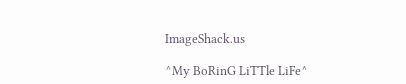ImageShack.us

^My BoRinG LiTTle LiFe^